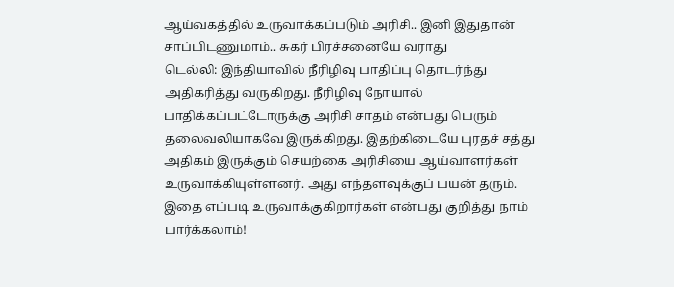ஆய்வகத்தில் உருவாக்கப்படும் அரிசி.. இனி இதுதான் சாப்பிடணுமாம்.. சுகர் பிரச்சனையே வராது
டெல்லி: இந்தியாவில் நீரிழிவு பாதிப்பு தொடர்ந்து அதிகரித்து வருகிறது. நீரிழிவு நோயால் பாதிக்கப்பட்டோருக்கு அரிசி சாதம் என்பது பெரும் தலைவலியாகவே இருக்கிறது. இதற்கிடையே புரதச் சத்து அதிகம் இருக்கும் செயற்கை அரிசியை ஆய்வாளர்கள் உருவாக்கியுள்ளனர். அது எந்தளவுக்குப் பயன் தரும். இதை எப்படி உருவாக்குகிறார்கள் என்பது குறித்து நாம் பார்க்கலாம்!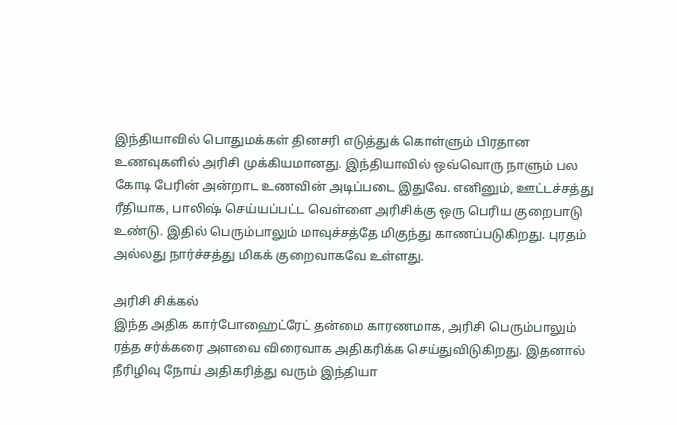இந்தியாவில் பொதுமக்கள் தினசரி எடுத்துக் கொள்ளும் பிரதான உணவுகளில் அரிசி முக்கியமானது. இந்தியாவில் ஒவ்வொரு நாளும் பல கோடி பேரின் அன்றாட உணவின் அடிப்படை இதுவே. எனினும், ஊட்டச்சத்து ரீதியாக, பாலிஷ் செய்யப்பட்ட வெள்ளை அரிசிக்கு ஒரு பெரிய குறைபாடு உண்டு. இதில் பெரும்பாலும் மாவுச்சத்தே மிகுந்து காணப்படுகிறது. புரதம் அல்லது நார்ச்சத்து மிகக் குறைவாகவே உள்ளது.

அரிசி சிக்கல்
இந்த அதிக கார்போஹைட்ரேட் தன்மை காரணமாக, அரிசி பெரும்பாலும் ரத்த சர்க்கரை அளவை விரைவாக அதிகரிக்க செய்துவிடுகிறது. இதனால் நீரிழிவு நோய் அதிகரித்து வரும் இந்தியா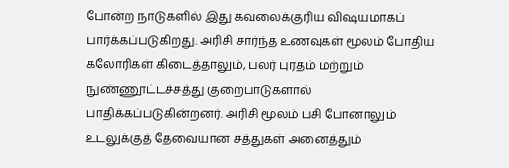போன்ற நாடுகளில் இது கவலைக்குரிய விஷயமாகப் பார்க்கப்படுகிறது. அரிசி சார்ந்த உணவுகள் மூலம் போதிய கலோரிகள் கிடைத்தாலும், பலர் புரதம் மற்றும் நுண்ணூட்டச்சத்து குறைபாடுகளால் பாதிக்கப்படுகின்றனர். அரிசி மூலம் பசி போனாலும் உடலுக்குத் தேவையான சத்துகள் அனைத்தும்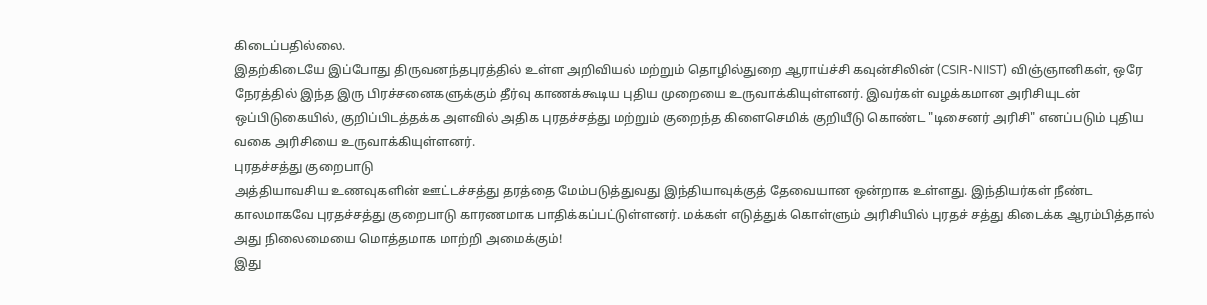கிடைப்பதில்லை.
இதற்கிடையே இப்போது திருவனந்தபுரத்தில் உள்ள அறிவியல் மற்றும் தொழில்துறை ஆராய்ச்சி கவுன்சிலின் (CSIR-NIIST) விஞ்ஞானிகள், ஒரே நேரத்தில் இந்த இரு பிரச்சனைகளுக்கும் தீர்வு காணக்கூடிய புதிய முறையை உருவாக்கியுள்ளனர். இவர்கள் வழக்கமான அரிசியுடன் ஒப்பிடுகையில், குறிப்பிடத்தக்க அளவில் அதிக புரதச்சத்து மற்றும் குறைந்த கிளைசெமிக் குறியீடு கொண்ட "டிசைனர் அரிசி" எனப்படும் புதிய வகை அரிசியை உருவாக்கியுள்ளனர்.
புரதச்சத்து குறைபாடு
அத்தியாவசிய உணவுகளின் ஊட்டச்சத்து தரத்தை மேம்படுத்துவது இந்தியாவுக்குத் தேவையான ஒன்றாக உள்ளது. இந்தியர்கள் நீண்ட காலமாகவே புரதச்சத்து குறைபாடு காரணமாக பாதிக்கப்பட்டுள்ளனர். மக்கள் எடுத்துக் கொள்ளும் அரிசியில் புரதச் சத்து கிடைக்க ஆரம்பித்தால் அது நிலைமையை மொத்தமாக மாற்றி அமைக்கும்!
இது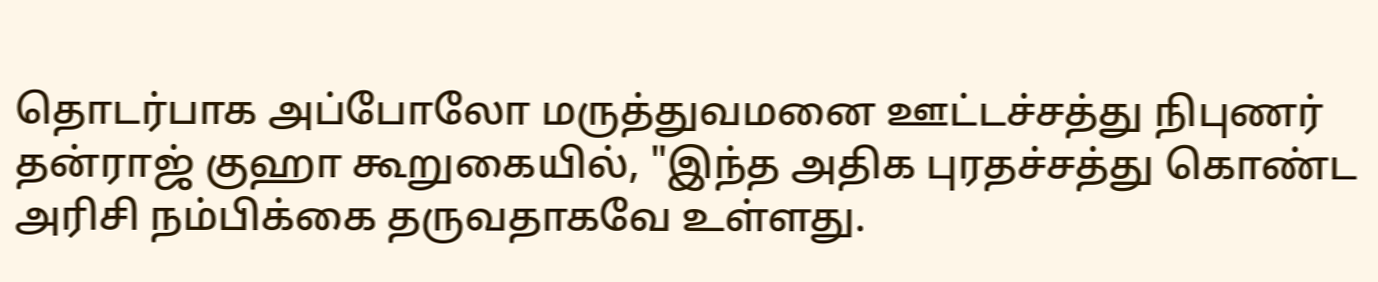தொடர்பாக அப்போலோ மருத்துவமனை ஊட்டச்சத்து நிபுணர் தன்ராஜ் குஹா கூறுகையில், "இந்த அதிக புரதச்சத்து கொண்ட அரிசி நம்பிக்கை தருவதாகவே உள்ளது.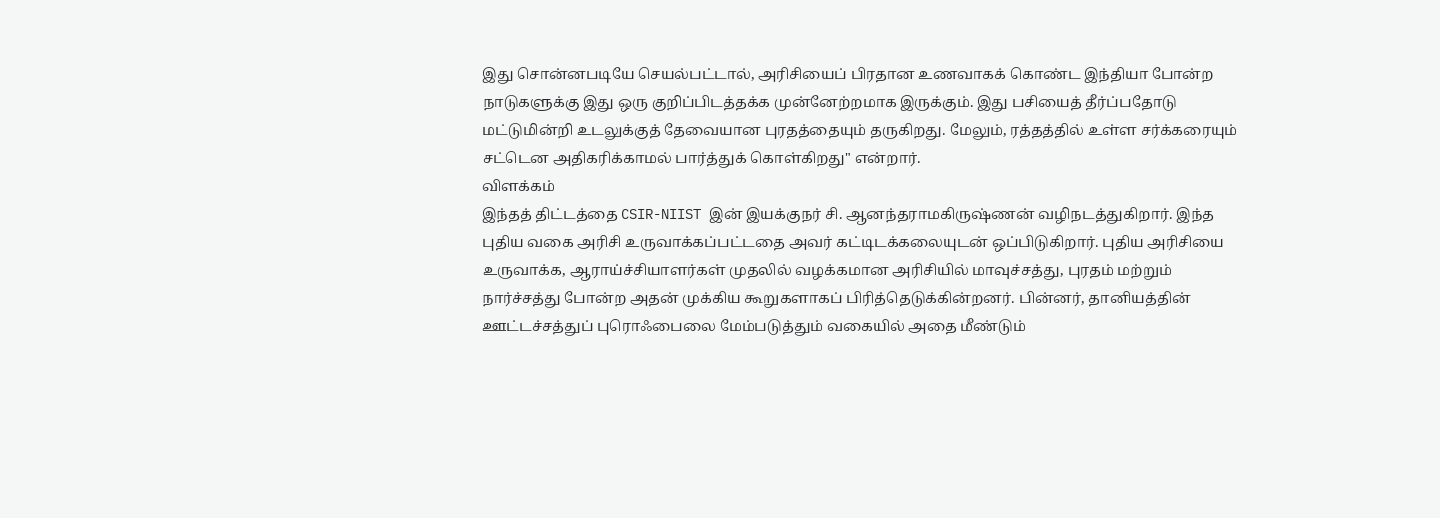இது சொன்னபடியே செயல்பட்டால், அரிசியைப் பிரதான உணவாகக் கொண்ட இந்தியா போன்ற நாடுகளுக்கு இது ஒரு குறிப்பிடத்தக்க முன்னேற்றமாக இருக்கும். இது பசியைத் தீர்ப்பதோடு மட்டுமின்றி உடலுக்குத் தேவையான புரதத்தையும் தருகிறது. மேலும், ரத்தத்தில் உள்ள சர்க்கரையும் சட்டென அதிகரிக்காமல் பார்த்துக் கொள்கிறது" என்றார்.
விளக்கம்
இந்தத் திட்டத்தை CSIR-NIIST இன் இயக்குநர் சி. ஆனந்தராமகிருஷ்ணன் வழிநடத்துகிறார். இந்த புதிய வகை அரிசி உருவாக்கப்பட்டதை அவர் கட்டிடக்கலையுடன் ஒப்பிடுகிறார். புதிய அரிசியை உருவாக்க, ஆராய்ச்சியாளர்கள் முதலில் வழக்கமான அரிசியில் மாவுச்சத்து, புரதம் மற்றும் நார்ச்சத்து போன்ற அதன் முக்கிய கூறுகளாகப் பிரித்தெடுக்கின்றனர். பின்னர், தானியத்தின் ஊட்டச்சத்துப் புரொஃபைலை மேம்படுத்தும் வகையில் அதை மீண்டும்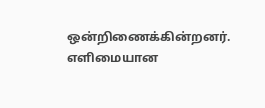ஒன்றிணைக்கின்றனர். எளிமையான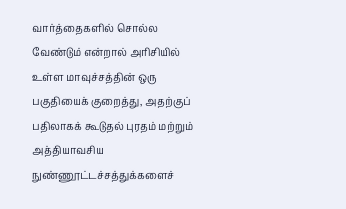வார்த்தைகளில் சொல்ல வேண்டும் என்றால் அரிசியில் உள்ள மாவுச்சத்தின் ஒரு பகுதியைக் குறைத்து, அதற்குப் பதிலாகக் கூடுதல் புரதம் மற்றும் அத்தியாவசிய நுண்ணூட்டச்சத்துக்களைச்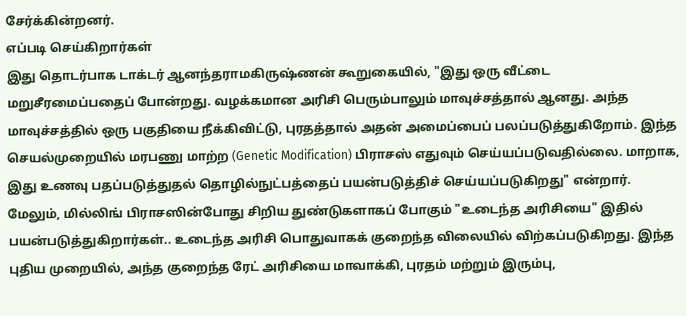சேர்க்கின்றனர்.
எப்படி செய்கிறார்கள்
இது தொடர்பாக டாக்டர் ஆனந்தராமகிருஷ்ணன் கூறுகையில், "இது ஒரு வீட்டை மறுசீரமைப்பதைப் போன்றது. வழக்கமான அரிசி பெரும்பாலும் மாவுச்சத்தால் ஆனது. அந்த மாவுச்சத்தில் ஒரு பகுதியை நீக்கிவிட்டு, புரதத்தால் அதன் அமைப்பைப் பலப்படுத்துகிறோம். இந்த செயல்முறையில் மரபணு மாற்ற (Genetic Modification) பிராசஸ் எதுவும் செய்யப்படுவதில்லை. மாறாக, இது உணவு பதப்படுத்துதல் தொழில்நுட்பத்தைப் பயன்படுத்திச் செய்யப்படுகிறது" என்றார்.
மேலும், மில்லிங் பிராசஸின்போது சிறிய துண்டுகளாகப் போகும் "உடைந்த அரிசியை" இதில் பயன்படுத்துகிறார்கள்.. உடைந்த அரிசி பொதுவாகக் குறைந்த விலையில் விற்கப்படுகிறது. இந்த புதிய முறையில், அந்த குறைந்த ரேட் அரிசியை மாவாக்கி, புரதம் மற்றும் இரும்பு,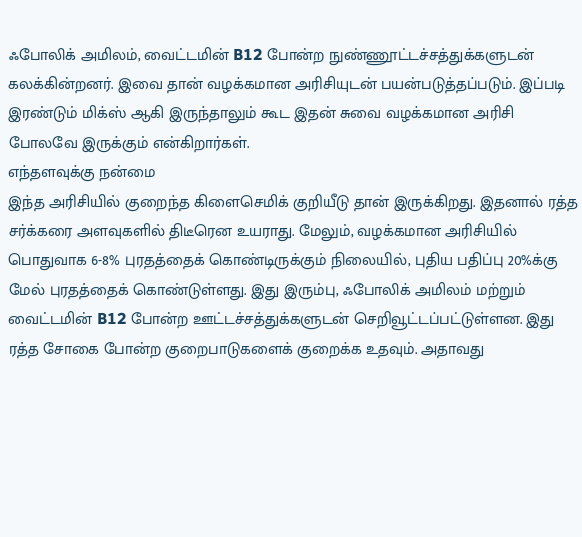ஃபோலிக் அமிலம், வைட்டமின் B12 போன்ற நுண்ணூட்டச்சத்துக்களுடன் கலக்கின்றனர். இவை தான் வழக்கமான அரிசியுடன் பயன்படுத்தப்படும். இப்படி இரண்டும் மிக்ஸ் ஆகி இருந்தாலும் கூட இதன் சுவை வழக்கமான அரிசி போலவே இருக்கும் என்கிறார்கள்.
எந்தளவுக்கு நன்மை
இந்த அரிசியில் குறைந்த கிளைசெமிக் குறியீடு தான் இருக்கிறது. இதனால் ரத்த சர்க்கரை அளவுகளில் திடீரென உயராது. மேலும், வழக்கமான அரிசியில் பொதுவாக 6-8% புரதத்தைக் கொண்டிருக்கும் நிலையில், புதிய பதிப்பு 20%க்கு மேல் புரதத்தைக் கொண்டுள்ளது. இது இரும்பு, ஃபோலிக் அமிலம் மற்றும் வைட்டமின் B12 போன்ற ஊட்டச்சத்துக்களுடன் செறிவூட்டப்பட்டுள்ளன. இது ரத்த சோகை போன்ற குறைபாடுகளைக் குறைக்க உதவும். அதாவது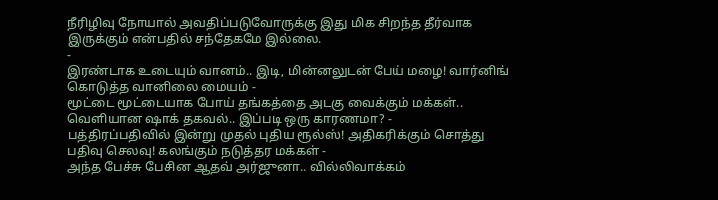நீரிழிவு நோயால் அவதிப்படுவோருக்கு இது மிக சிறந்த தீர்வாக இருக்கும் என்பதில் சந்தேகமே இல்லை.
-
இரண்டாக உடையும் வானம்.. இடி, மின்னலுடன் பேய் மழை! வார்னிங் கொடுத்த வானிலை மையம் -
மூட்டை மூட்டையாக போய் தங்கத்தை அடகு வைக்கும் மக்கள்.. வெளியான ஷாக் தகவல்.. இப்படி ஒரு காரணமா? -
பத்திரப்பதிவில் இன்று முதல் புதிய ரூல்ஸ்! அதிகரிக்கும் சொத்து பதிவு செலவு! கலங்கும் நடுத்தர மக்கள் -
அந்த பேச்சு பேசின ஆதவ் அர்ஜுனா.. வில்லிவாக்கம்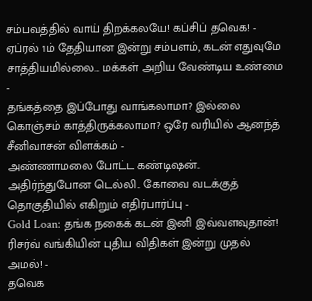சம்பவத்தில் வாய் திறக்கலயே! கப்சிப் தவெக! -
ஏப்ரல் 1ம் தேதியான இன்று சம்பளம், கடன் எதுவுமே சாத்தியமில்லை... மக்கள் அறிய வேண்டிய உண்மை -
தங்கத்தை இப்போது வாங்கலாமா? இல்லை கொஞ்சம் காத்திருக்கலாமா? ஒரே வரியில் ஆனந்த் சீனிவாசன் விளக்கம் -
அண்ணாமலை போட்ட கண்டிஷன்.. அதிர்ந்துபோன டெல்லி.. கோவை வடக்குத் தொகுதியில் எகிறும் எதிர்பார்ப்பு -
Gold Loan: தங்க நகைக் கடன் இனி இவ்வளவுதான்! ரிசர்வ் வங்கியின் புதிய விதிகள் இன்று முதல் அமல்! -
தவெக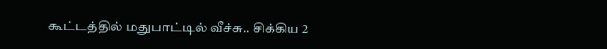கூட்டத்தில் மதுபாட்டில் வீச்சு.. சிக்கிய 2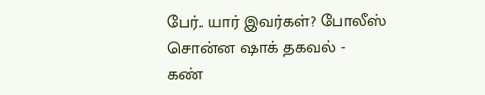பேர்.. யார் இவர்கள்? போலீஸ் சொன்ன ஷாக் தகவல் -
கண்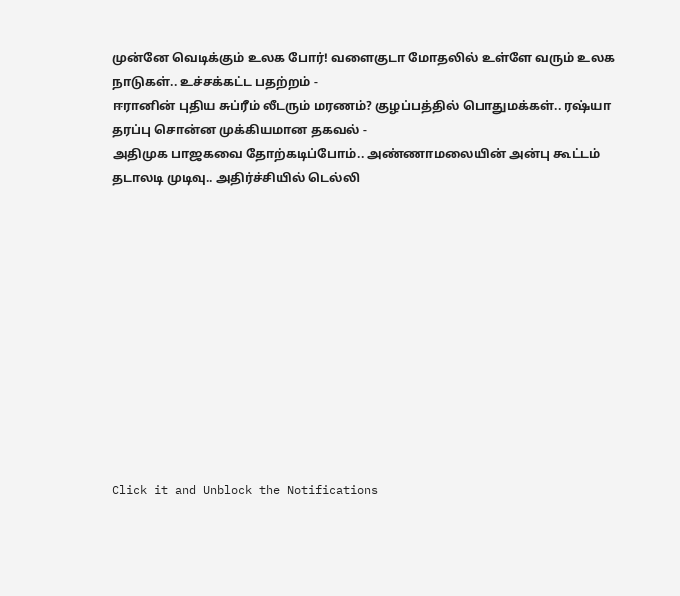முன்னே வெடிக்கும் உலக போர்! வளைகுடா மோதலில் உள்ளே வரும் உலக நாடுகள்.. உச்சக்கட்ட பதற்றம் -
ஈரானின் புதிய சுப்ரீம் லீடரும் மரணம்? குழப்பத்தில் பொதுமக்கள்.. ரஷ்யா தரப்பு சொன்ன முக்கியமான தகவல் -
அதிமுக பாஜகவை தோற்கடிப்போம்.. அண்ணாமலையின் அன்பு கூட்டம் தடாலடி முடிவு.. அதிர்ச்சியில் டெல்லி












Click it and Unblock the Notifications